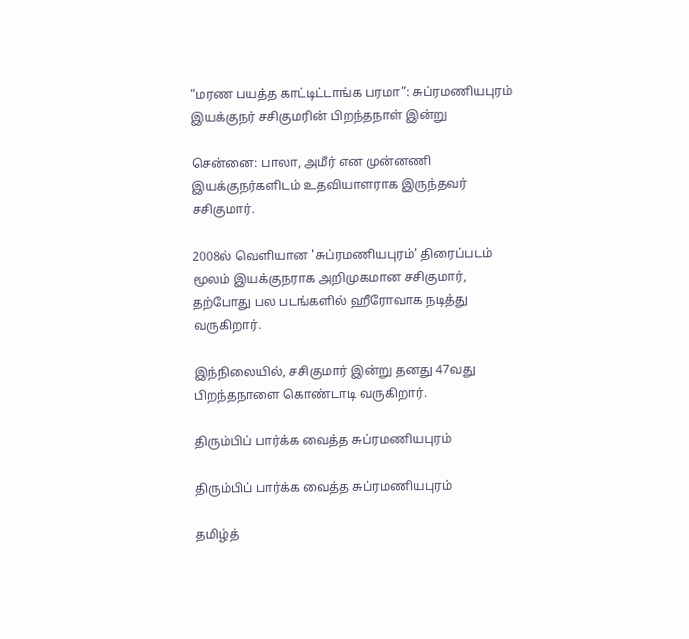“மரண பயத்த காட்டிட்டாங்க பரமா”: சுப்ரமணியபுரம் இயக்குநர் சசிகுமரின் பிறந்தநாள் இன்று

சென்னை: பாலா, அமீர் என முன்னணி இயக்குநர்களிடம் உதவியாளராக இருந்தவர் சசிகுமார்.

2008ல் வெளியான 'சுப்ரமணியபுரம்' திரைப்படம் மூலம் இயக்குநராக அறிமுகமான சசிகுமார், தற்போது பல படங்களில் ஹீரோவாக நடித்து வருகிறார்.

இந்நிலையில், சசிகுமார் இன்று தனது 47வது பிறந்தநாளை கொண்டாடி வருகிறார்.

திரும்பிப் பார்க்க வைத்த சுப்ரமணியபுரம்

திரும்பிப் பார்க்க வைத்த சுப்ரமணியபுரம்

தமிழ்த்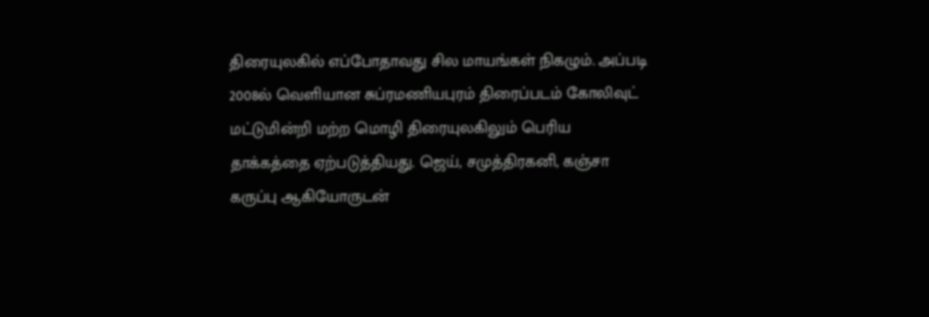திரையுலகில் எப்போதாவது சில மாயங்கள் நிகழும். அப்படி 2008ல் வெளியான சுப்ரமணியபுரம் திரைப்படம் கோலிவுட் மட்டுமின்றி மற்ற மொழி திரையுலகிலும் பெரிய தாக்கத்தை ஏற்படுத்தியது. ஜெய், சமுத்திரகனி, கஞ்சா கருப்பு ஆகியோருடன்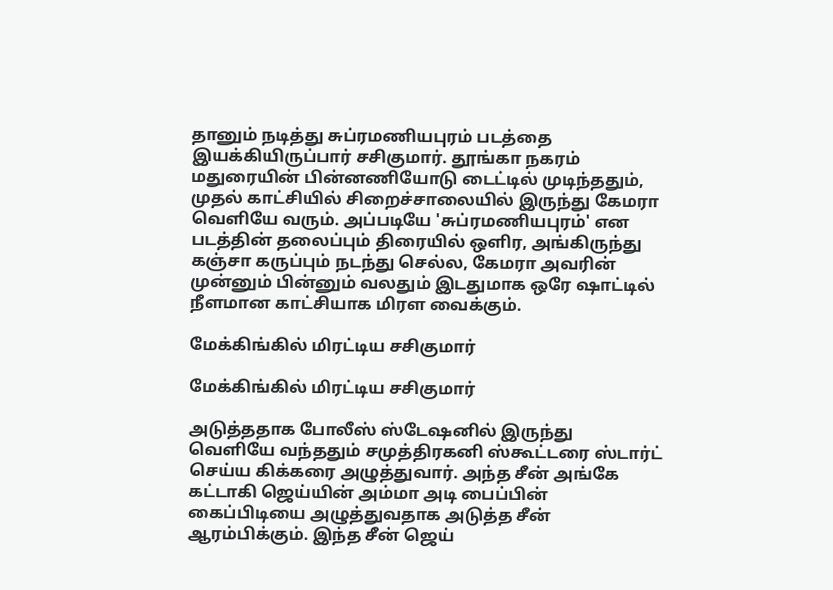தானும் நடித்து சுப்ரமணியபுரம் படத்தை இயக்கியிருப்பார் சசிகுமார். தூங்கா நகரம் மதுரையின் பின்னணியோடு டைட்டில் முடிந்ததும், முதல் காட்சியில் சிறைச்சாலையில் இருந்து கேமரா வெளியே வரும். அப்படியே 'சுப்ரமணியபுரம்' என படத்தின் தலைப்பும் திரையில் ஒளிர, அங்கிருந்து கஞ்சா கருப்பும் நடந்து செல்ல, கேமரா அவரின் முன்னும் பின்னும் வலதும் இடதுமாக ஒரே ஷாட்டில் நீளமான காட்சியாக மிரள வைக்கும்.

மேக்கிங்கில் மிரட்டிய சசிகுமார்

மேக்கிங்கில் மிரட்டிய சசிகுமார்

அடுத்ததாக போலீஸ் ஸ்டேஷனில் இருந்து வெளியே வந்ததும் சமுத்திரகனி ஸ்கூட்டரை ஸ்டார்ட் செய்ய கிக்கரை அழுத்துவார். அந்த சீன் அங்கே கட்டாகி ஜெய்யின் அம்மா அடி பைப்பின் கைப்பிடியை அழுத்துவதாக அடுத்த சீன் ஆரம்பிக்கும். இந்த சீன் ஜெய்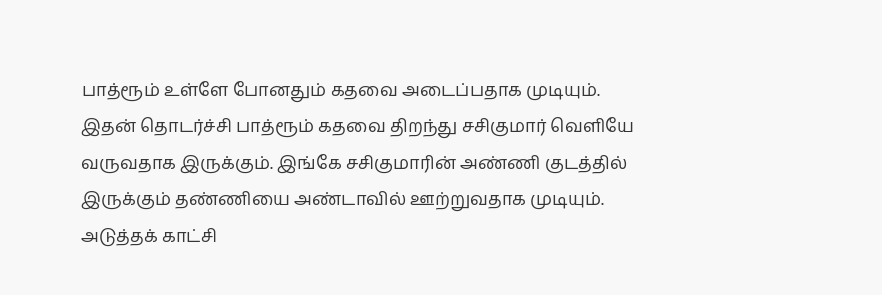பாத்ரூம் உள்ளே போனதும் கதவை அடைப்பதாக முடியும். இதன் தொடர்ச்சி பாத்ரூம் கதவை திறந்து சசிகுமார் வெளியே வருவதாக இருக்கும். இங்கே சசிகுமாரின் அண்ணி குடத்தில் இருக்கும் தண்ணியை அண்டாவில் ஊற்றுவதாக முடியும். அடுத்தக் காட்சி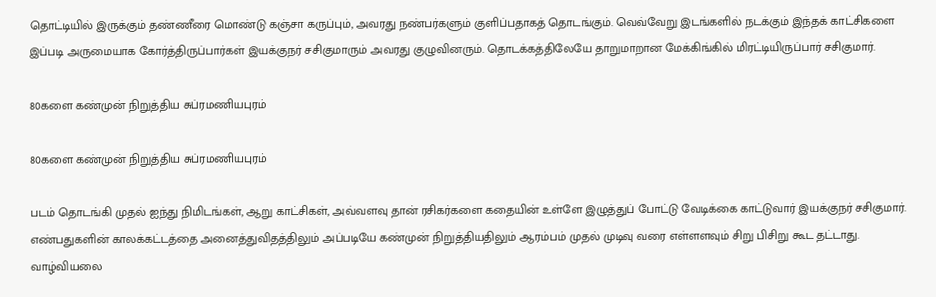தொட்டியில் இருக்கும் தண்ணீரை மொண்டு கஞ்சா கருப்பும், அவரது நண்பர்களும் குளிப்பதாகத் தொடங்கும். வெவ்வேறு இடங்களில் நடக்கும் இந்தக் காட்சிகளை இப்படி அருமையாக கோர்த்திருப்பார்கள் இயக்குநர் சசிகுமாரும் அவரது குழுவினரும். தொடக்கத்திலேயே தாறுமாறான மேக்கிங்கில் மிரட்டியிருப்பார் சசிகுமார்.

80களை கண்முன் நிறுத்திய சுப்ரமணியபுரம்

80களை கண்முன் நிறுத்திய சுப்ரமணியபுரம்

படம் தொடங்கி முதல் ஐந்து நிமிடங்கள், ஆறு காட்சிகள், அவ்வளவு தான் ரசிகர்களை கதையின் உள்ளே இழுத்துப் போட்டு வேடிக்கை காட்டுவார் இயக்குநர் சசிகுமார். எண்பதுகளின் காலக்கட்டத்தை அனைத்துவிதத்திலும் அப்படியே கண்முன் நிறுத்தியதிலும் ஆரம்பம் முதல் முடிவு வரை எள்ளளவும் சிறு பிசிறு கூட தட்டாது. வாழ்வியலை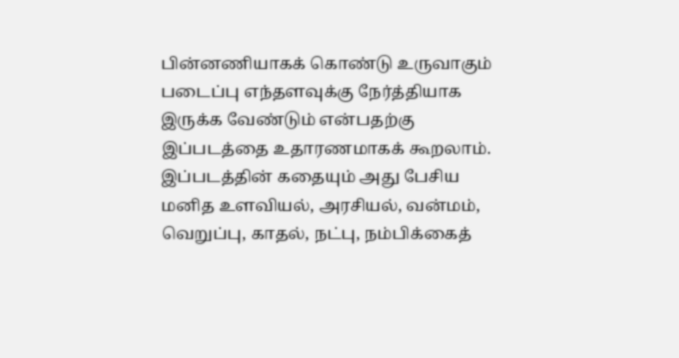பின்னணியாகக் கொண்டு உருவாகும் படைப்பு எந்தளவுக்கு நேர்த்தியாக இருக்க வேண்டும் என்பதற்கு இப்படத்தை உதாரணமாகக் கூறலாம். இப்படத்தின் கதையும் அது பேசிய மனித உளவியல், அரசியல், வன்மம், வெறுப்பு, காதல், நட்பு, நம்பிக்கைத்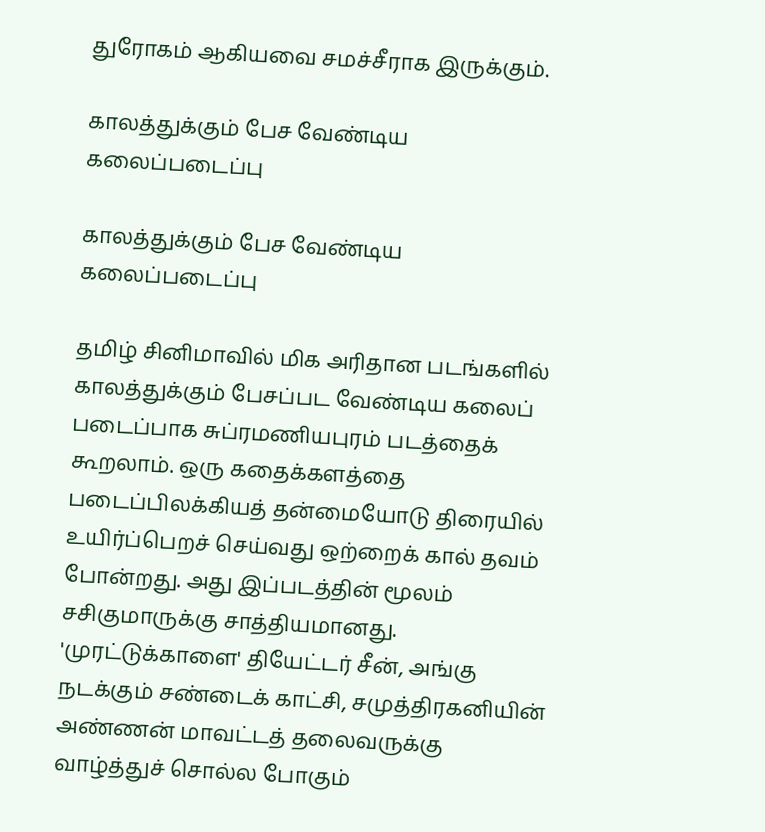துரோகம் ஆகியவை சமச்சீராக இருக்கும்.

காலத்துக்கும் பேச வேண்டிய கலைப்படைப்பு

காலத்துக்கும் பேச வேண்டிய கலைப்படைப்பு

தமிழ் சினிமாவில் மிக அரிதான படங்களில் காலத்துக்கும் பேசப்பட வேண்டிய கலைப் படைப்பாக சுப்ரமணியபுரம் படத்தைக் கூறலாம். ஒரு கதைக்களத்தை படைப்பிலக்கியத் தன்மையோடு திரையில் உயிர்ப்பெறச் செய்வது ஒற்றைக் கால் தவம் போன்றது. அது இப்படத்தின் மூலம் சசிகுமாருக்கு சாத்தியமானது. 'முரட்டுக்காளை' தியேட்டர் சீன், அங்கு நடக்கும் சண்டைக் காட்சி, சமுத்திரகனியின் அண்ணன் மாவட்டத் தலைவருக்கு வாழ்த்துச் சொல்ல போகும்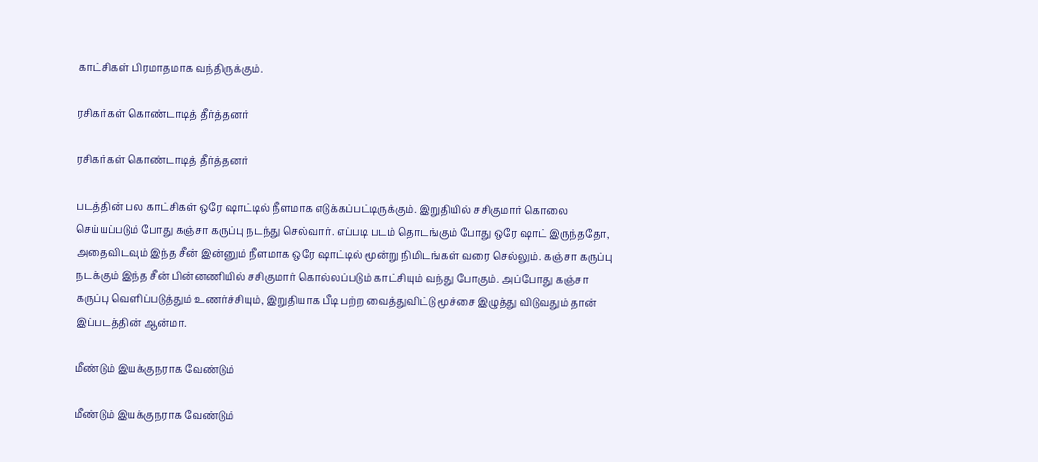காட்சிகள் பிரமாதமாக வந்திருக்கும்.

ரசிகர்கள் கொண்டாடித் தீர்த்தனர்

ரசிகர்கள் கொண்டாடித் தீர்த்தனர்

படத்தின் பல காட்சிகள் ஒரே ஷாட்டில் நீளமாக எடுக்கப்பட்டிருக்கும். இறுதியில் சசிகுமார் கொலை செய்யப்படும் போது கஞ்சா கருப்பு நடந்து செல்வார். எப்படி படம் தொடங்கும் போது ஒரே ஷாட் இருந்ததோ, அதைவிடவும் இந்த சீன் இன்னும் நீளமாக ஒரே ஷாட்டில் மூன்று நிமிடங்கள் வரை செல்லும். கஞ்சா கருப்பு நடக்கும் இந்த சீன் பின்னணியில் சசிகுமார் கொல்லப்படும் காட்சியும் வந்து போகும். அப்போது கஞ்சா கருப்பு வெளிப்படுத்தும் உணர்ச்சியும், இறுதியாக பீடி பற்ற வைத்துவிட்டு மூச்சை இழுத்து விடுவதும் தான் இப்படத்தின் ஆன்மா.

மீண்டும் இயக்குநராக வேண்டும்

மீண்டும் இயக்குநராக வேண்டும்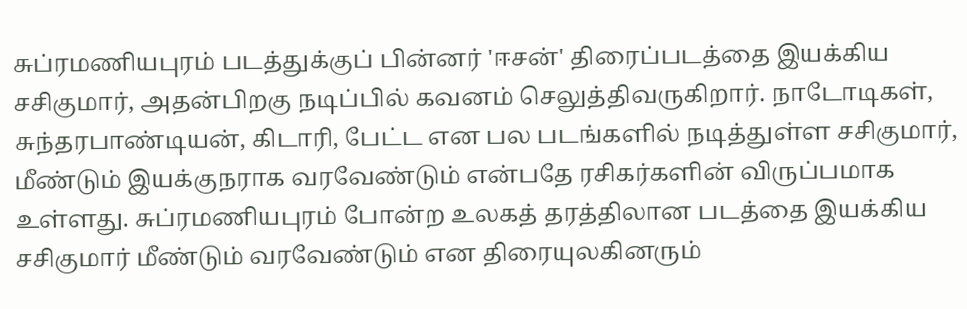சுப்ரமணியபுரம் படத்துக்குப் பின்னர் 'ஈசன்' திரைப்படத்தை இயக்கிய சசிகுமார், அதன்பிறகு நடிப்பில் கவனம் செலுத்திவருகிறார். நாடோடிகள், சுந்தரபாண்டியன், கிடாரி, பேட்ட என பல படங்களில் நடித்துள்ள சசிகுமார், மீண்டும் இயக்குநராக வரவேண்டும் என்பதே ரசிகர்களின் விருப்பமாக உள்ளது. சுப்ரமணியபுரம் போன்ற உலகத் தரத்திலான படத்தை இயக்கிய சசிகுமார் மீண்டும் வரவேண்டும் என திரையுலகினரும்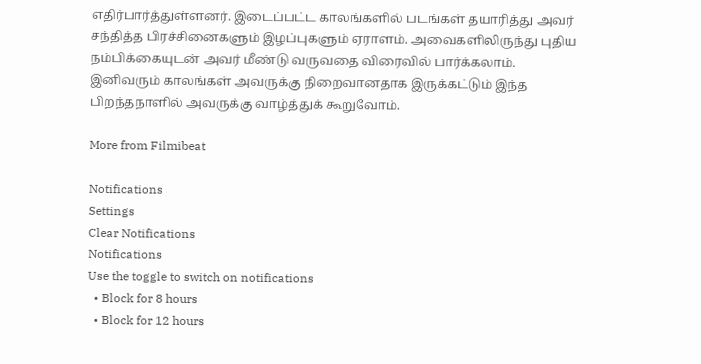எதிர்பார்த்துள்ளனர். இடைப்பட்ட காலங்களில் படங்கள் தயாரித்து அவர் சந்தித்த பிரச்சினைகளும் இழப்புகளும் ஏராளம். அவைகளிலிருந்து புதிய நம்பிக்கையுடன் அவர் மீண்டு வருவதை விரைவில் பார்க்கலாம். இனிவரும் காலங்கள் அவருக்கு நிறைவானதாக இருக்கட்டும் இந்த பிறந்தநாளில் அவருக்கு வாழ்த்துக் கூறுவோம்.

More from Filmibeat

Notifications
Settings
Clear Notifications
Notifications
Use the toggle to switch on notifications
  • Block for 8 hours
  • Block for 12 hours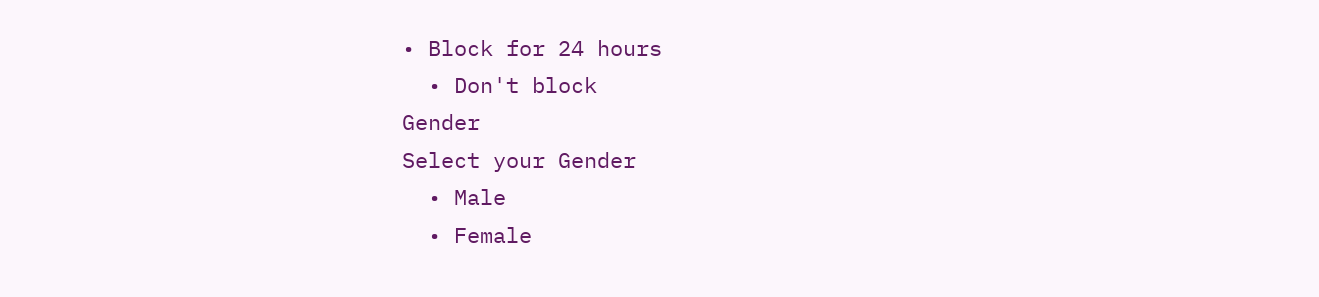• Block for 24 hours
  • Don't block
Gender
Select your Gender
  • Male
  • Female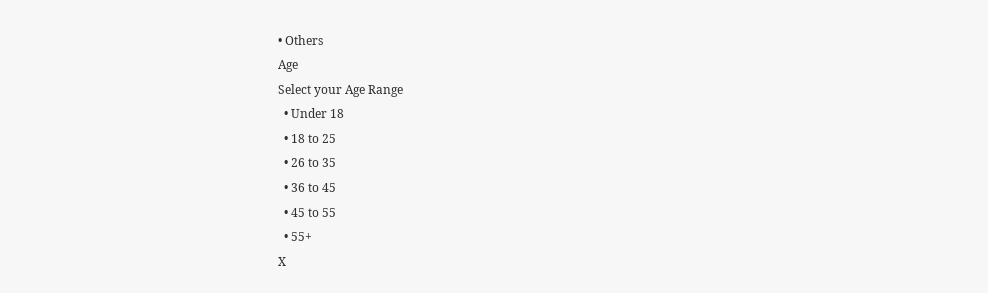• Others
Age
Select your Age Range
  • Under 18
  • 18 to 25
  • 26 to 35
  • 36 to 45
  • 45 to 55
  • 55+
X